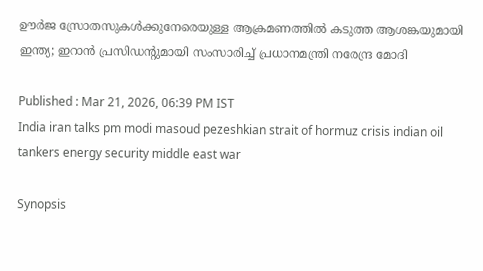ഊര്‍ജ സ്രോതസുകള്‍ക്കുനേരെയുള്ള ആക്രമണത്തിൽ കടുത്ത ആശങ്കയുമായി ഇന്ത്യ; ഇറാൻ പ്രസിഡന്‍റുമായി സംസാരിച്ച് പ്രധാനമന്ത്രി നരേന്ദ്ര മോദി

Published : Mar 21, 2026, 06:39 PM IST
India iran talks pm modi masoud pezeshkian strait of hormuz crisis indian oil tankers energy security middle east war

Synopsis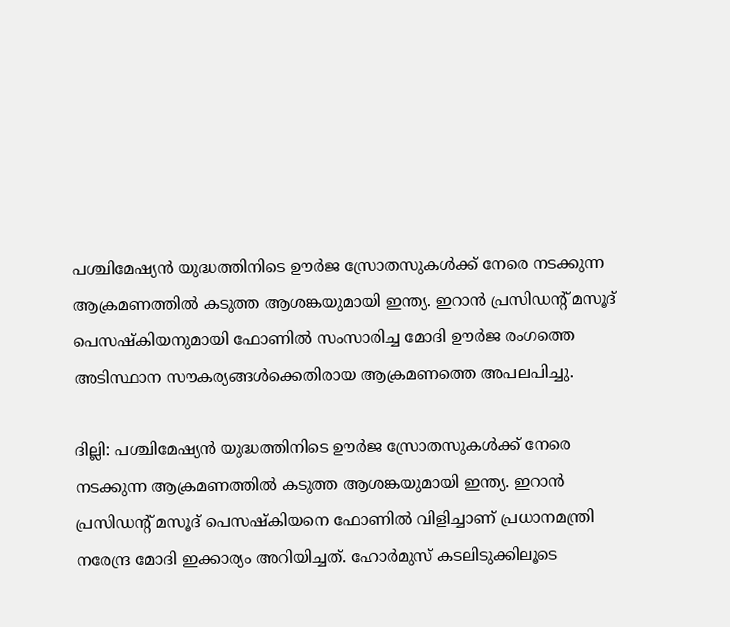പശ്ചിമേഷ്യൻ യുദ്ധത്തിനിടെ ഊർജ സ്രോതസുകൾക്ക് നേരെ നടക്കുന്ന ആക്രമണത്തിൽ കടുത്ത ആശങ്കയുമായി ഇന്ത്യ. ഇറാൻ പ്രസിഡന്‍റ് മസൂദ് പെസഷ്കിയനുമായി ഫോണിൽ സംസാരിച്ച മോദി ഊര്‍ജ രംഗത്തെ അടിസ്ഥാന സൗകര്യങ്ങള്‍ക്കെതിരായ ആക്രമണത്തെ അപലപിച്ചു.

ദില്ലി: പശ്ചിമേഷ്യൻ യുദ്ധത്തിനിടെ ഊർജ സ്രോതസുകൾക്ക് നേരെ നടക്കുന്ന ആക്രമണത്തിൽ കടുത്ത ആശങ്കയുമായി ഇന്ത്യ. ഇറാൻ പ്രസിഡന്‍റ് മസൂദ് പെസഷ്കിയനെ ഫോണിൽ വിളിച്ചാണ് പ്രധാനമന്ത്രി നരേന്ദ്ര മോദി ഇക്കാര്യം അറിയിച്ചത്. ഹോർമുസ് കടലിടുക്കിലൂടെ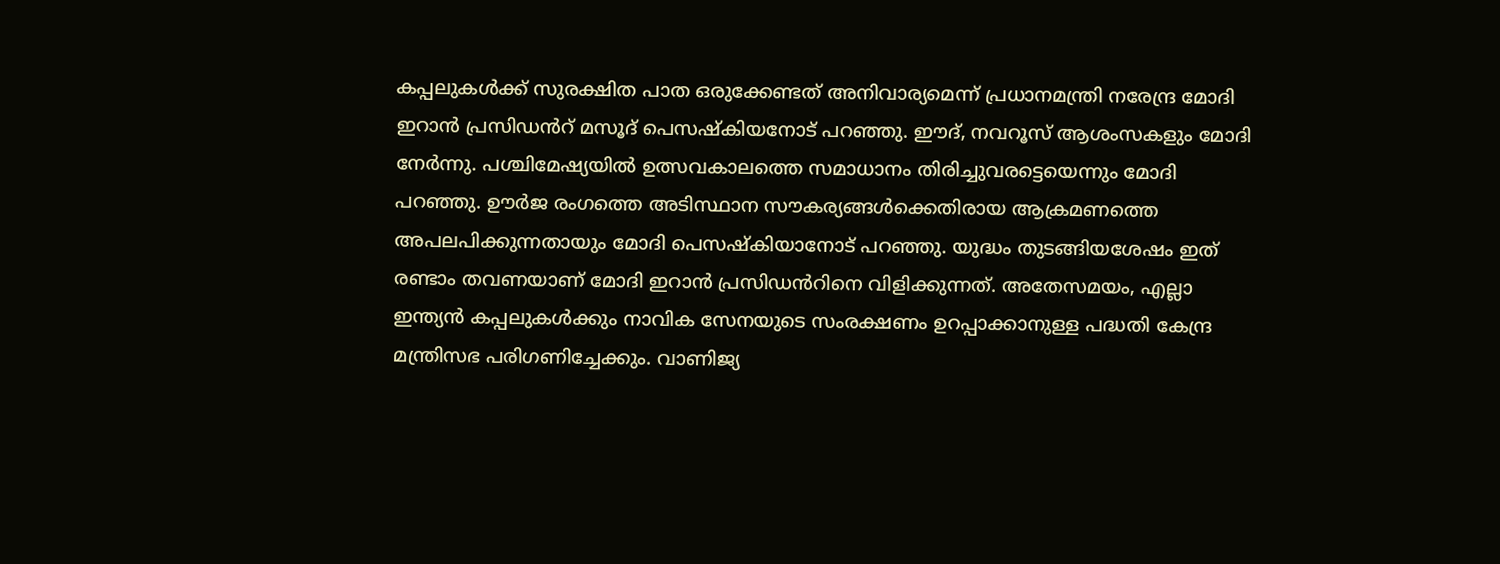കപ്പലുകള്‍ക്ക് സുരക്ഷിത പാത ഒരുക്കേണ്ടത് അനിവാര്യമെന്ന് പ്രധാനമന്ത്രി നരേന്ദ്ര മോദി ഇറാൻ പ്രസിഡൻറ് മസൂദ് പെസഷ്കിയനോട് പറഞ്ഞു. ഈദ്, നവറൂസ് ആശംസകളും മോദി നേര്‍ന്നു. പശ്ചിമേഷ്യയിൽ ഉത്സവകാലത്തെ സമാധാനം തിരിച്ചുവരട്ടെയെന്നും മോദി പറഞ്ഞു. ഊര്‍ജ രംഗത്തെ അടിസ്ഥാന സൗകര്യങ്ങള്‍ക്കെതിരായ ആക്രമണത്തെ അപലപിക്കുന്നതായും മോദി പെസഷ്കിയാനോട് പറഞ്ഞു. യുദ്ധം തുടങ്ങിയശേഷം ഇത് രണ്ടാം തവണയാണ് മോദി ഇറാൻ പ്രസിഡൻറിനെ വിളിക്കുന്നത്. അതേസമയം, എല്ലാ ഇന്ത്യൻ കപ്പലുകൾക്കും നാവിക സേനയുടെ സംരക്ഷണം ഉറപ്പാക്കാനുള്ള പദ്ധതി കേന്ദ്ര മന്ത്രിസഭ പരിഗണിച്ചേക്കും. വാണിജ്യ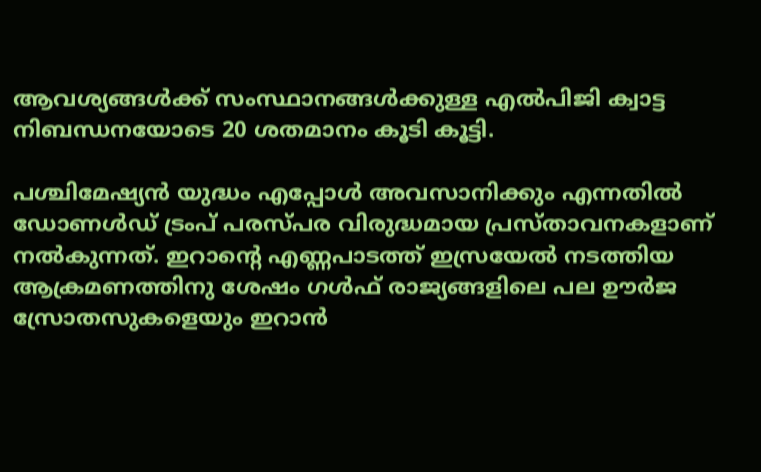ആവശ്യങ്ങൾക്ക് സംസ്ഥാനങ്ങൾക്കുള്ള എൽപിജി ക്വാട്ട നിബന്ധനയോടെ 20 ശതമാനം കൂടി കൂട്ടി.

പശ്ചിമേഷ്യൻ യുദ്ധം എപ്പോൾ അവസാനിക്കും എന്നതിൽ ഡോണൾഡ് ട്രംപ് പരസ്പര വിരുദ്ധമായ പ്രസ്താവനകളാണ് നൽകുന്നത്. ഇറാന്‍റെ എണ്ണപാടത്ത് ഇസ്രയേൽ നടത്തിയ ആക്രമണത്തിനു ശേഷം ഗൾഫ് രാജ്യങ്ങളിലെ പല ഊർജ സ്രോതസുകളെയും ഇറാൻ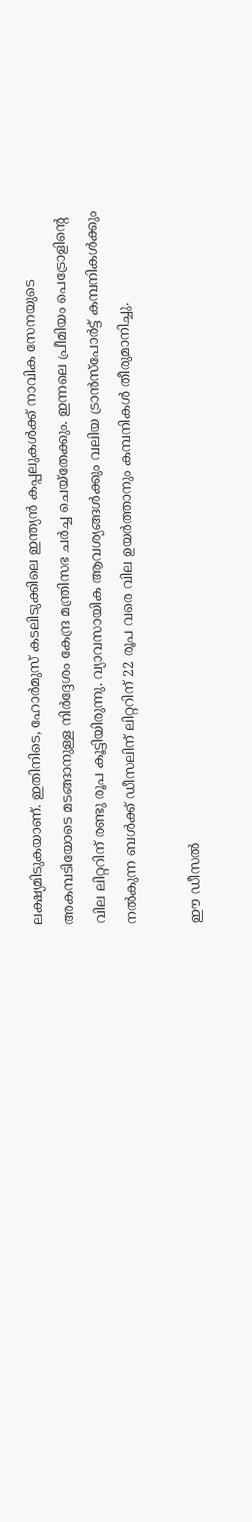ലക്ഷ്യമിടുകയാണ്. ഇതിനിടെ, ഹോർമുസ് കടലിടുക്കിലെ ഇന്ത്യൻ കപ്പലുകൾക്ക് നാവിക സേനയുടെ അകമ്പടിയോടെ മടങ്ങാനുള്ള നിർദ്ദേശം കേന്ദ്ര മന്ത്രിസഭ ചർച്ച ചെയ്തേക്കും. ഇന്നലെ പ്രീമിയം പെട്രോളിന്‍റെ വില ലിറ്ററിന് രണ്ടു രൂപ കൂട്ടിയിരുന്നു. വ്യാവസായിക ആവശ്യങ്ങൾക്കും വലിയ ട്രാൻസ്പോർട്ട് കമ്പനികൾക്കും നൽകുന്ന ബൾക്ക് ഡീസലിന് ലിറ്ററിന് 22 രൂപ വരെ വില ഉയർത്താനും കമ്പനികൾ തീരുമാനിച്ചു.

ഈ ഡീസൽ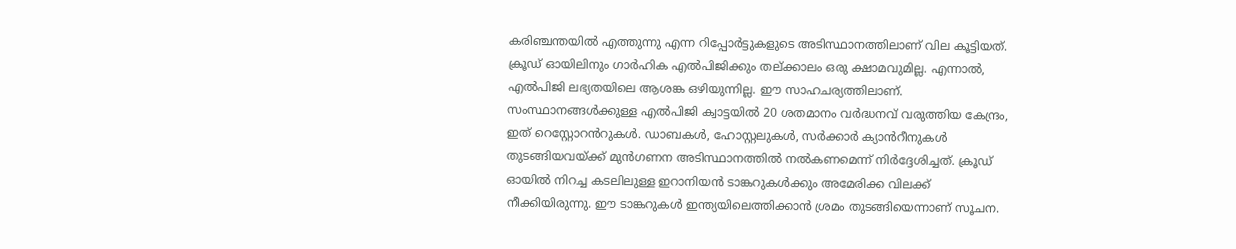കരിഞ്ചന്തയിൽ എത്തുന്നു എന്ന റിപ്പോർട്ടുകളുടെ അടിസ്ഥാനത്തിലാണ് വില കൂട്ടിയത്. ക്രൂഡ് ഓയിലിനും ഗാർഹിക എൽപിജിക്കും തല്ക്കാലം ഒരു ക്ഷാമവുമില്ല. എന്നാൽ, എൽപിജി ലഭ്യതയിലെ ആശങ്ക ഒഴിയുന്നില്ല. ഈ സാഹചര്യത്തിലാണ്. സംസ്ഥാനങ്ങൾക്കുള്ള എൽപിജി ക്വാട്ടയിൽ 20 ശതമാനം വർദ്ധനവ് വരുത്തിയ കേന്ദ്രം, ഇത് റെസ്റ്റോറൻറുകൾ. ഡാബകൾ, ഹോസ്റ്റലുകൾ, സർക്കാർ ക്യാൻറീനുകൾ തുടങ്ങിയവയ്ക്ക് മുൻഗണന അടിസ്ഥാനത്തിൽ നൽകണമെന്ന് നിർദ്ദേശിച്ചത്. ക്രൂഡ് ഓയിൽ നിറച്ച കടലിലുള്ള ഇറാനിയൻ ടാങ്കറുകൾക്കും അമേരിക്ക വിലക്ക് നീക്കിയിരുന്നു. ഈ ടാങ്കറുകൾ ഇന്ത്യയിലെത്തിക്കാൻ ശ്രമം തുടങ്ങിയെന്നാണ് സൂചന.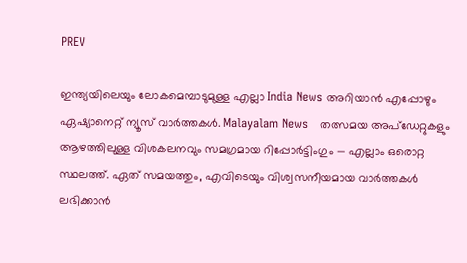PREV

ഇന്ത്യയിലെയും ലോകമെമ്പാടുമുള്ള എല്ലാ India News അറിയാൻ എപ്പോഴും ഏഷ്യാനെറ്റ് ന്യൂസ് വാർത്തകൾ. Malayalam News   തത്സമയ അപ്‌ഡേറ്റുകളും ആഴത്തിലുള്ള വിശകലനവും സമഗ്രമായ റിപ്പോർട്ടിംഗും — എല്ലാം ഒരൊറ്റ സ്ഥലത്ത്. ഏത് സമയത്തും, എവിടെയും വിശ്വസനീയമായ വാർത്തകൾ ലഭിക്കാൻ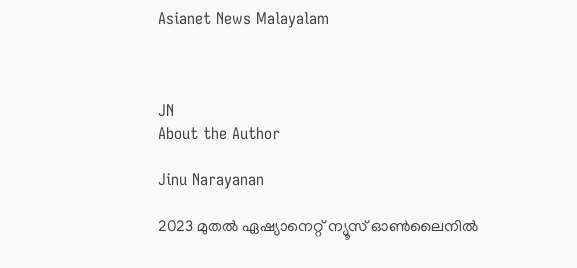Asianet News Malayalam



JN
About the Author

Jinu Narayanan

2023 മുതൽ ഏഷ്യാനെറ്റ് ന്യൂസ് ഓണ്‍ലൈനിൽ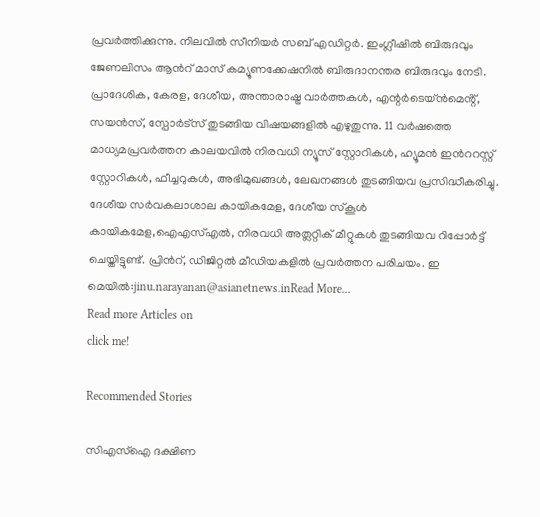പ്രവര്‍ത്തിക്കുന്നു. നിലവിൽ സീനിയര്‍ സബ് എഡിറ്റര്‍. ഇംഗ്ലീഷിൽ ബിരുദവും ജേണലിസം ആന്‍റ് മാസ് കമ്യൂണക്കേഷനിൽ ബിരുദാനന്തര ബിരുദവും നേടി. പ്രാദേശിക, കേരള, ദേശീയ, അന്താരാഷ്ട്ര വാര്‍ത്തകള്‍, എന്റർടെയ്ൻമെൻ്റ്, സയൻസ്, സ്പോര്‍ട്സ് തുടങ്ങിയ വിഷയങ്ങളിൽ എഴുതുന്നു. 11 വര്‍ഷത്തെ മാധ്യമപ്രവര്‍ത്തന കാലയവിൽ നിരവധി ന്യൂസ് സ്റ്റോറികള്‍, ഹ്യൂമൻ ഇന്‍ററസ്റ്റ് സ്റ്റോറികള്‍, ഫീച്ചറുകള്‍, അഭിമുഖങ്ങള്‍, ലേഖനങ്ങള്‍ തുടങ്ങിയവ പ്രസിദ്ധീകരിച്ചു. ദേശീയ സര്‍വകലാശാല കായികമേള, ദേശീയ സ്കൂള്‍ കായികമേള,ഐഎസ്എൽ, നിരവധി അത്ലറ്റിക് മീറ്റുകള്‍ തുടങ്ങിയവ റിപ്പോര്‍ട്ട് ചെയ്തിട്ടുണ്ട്. പ്രിന്‍റ്, ഡിജിറ്റൽ മീഡിയകളിൽ പ്രവര്‍ത്തന പരിചയം. ഇ മെയിൽ:jinu.narayanan@asianetnews.inRead More...
Read more Articles on
click me!

Recommended Stories

സിഎസ്ഐ ദക്ഷിണ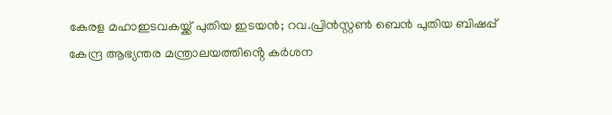കേരള മഹാഇടവകയ്ക്ക് പുതിയ ഇടയൻ; റവ.പ്രിൻസ്റ്റൺ ബെൻ പുതിയ ബിഷപ്പ്
കേന്ദ്ര ആഭ്യന്തര മന്ത്രാലയത്തിൻ്റെ കർശന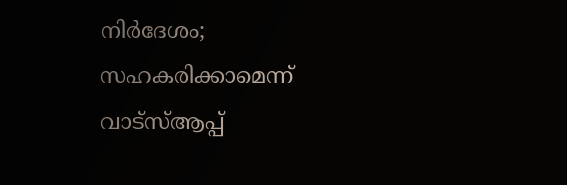നിർദേശം; സഹകരിക്കാമെന്ന് വാട്‌സ്ആപ്പ്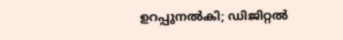ഉറപ്പുനൽകി; ഡിജിറ്റൽ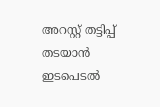അറസ്റ്റ് തട്ടിപ്പ് തടയാൻ ഇടപെടൽ